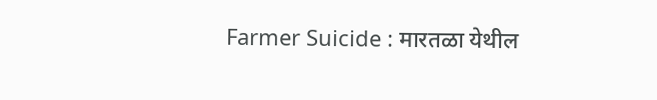Farmer Suicide : मारतळा येथील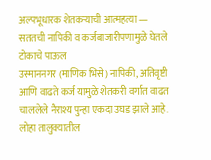अल्पभूधारक शेतकऱ्याची आत्महत्या — सततची नापिकी व कर्जबाजारीपणामुळे घेतले टोकाचे पाऊल
उस्माननगर (माणिक भिसे) नापिकी, अतिवृष्टी आणि वाढते कर्ज यामुळे शेतकरी वर्गात वाढत चाललेले नैराश्य पुन्हा एकदा उघड झाले आहे. लोहा तालुक्यातील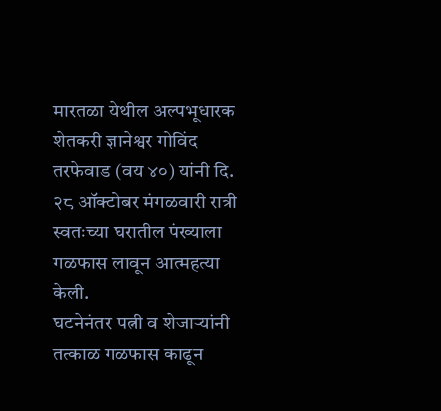मारतळा येथील अल्पभूधारक शेतकरी ज्ञानेश्वर गोविंद तरफेवाड (वय ४०) यांनी दि. २८ ऑक्टोबर मंगळवारी रात्री स्वतःच्या घरातील पंख्याला गळफास लावून आत्महत्या केली.
घटनेनंतर पत्नी व शेजाऱ्यांनी तत्काळ गळफास काढून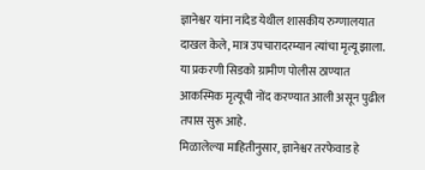ज्ञानेश्वर यांना नांदेड येथील शासकीय रुग्णालयात दाखल केले, मात्र उपचारादरम्यान त्यांचा मृत्यू झाला. या प्रकरणी सिडको ग्रामीण पोलीस ठाण्यात आकस्मिक मृत्यूची नोंद करण्यात आली असून पुढील तपास सुरू आहे.
मिळालेल्या माहितीनुसार, ज्ञानेश्वर तरफेवाड हे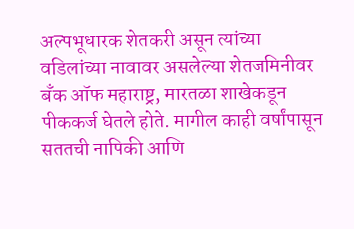अल्पभूधारक शेतकरी असून त्यांच्या वडिलांच्या नावावर असलेल्या शेतजमिनीवर बँक ऑफ महाराष्ट्र, मारतळा शाखेकडून पीककर्ज घेतले होते. मागील काही वर्षांपासून सततची नापिकी आणि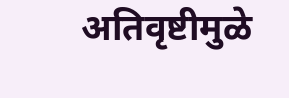अतिवृष्टीमुळे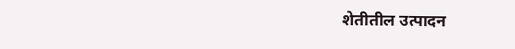शेतीतील उत्पादन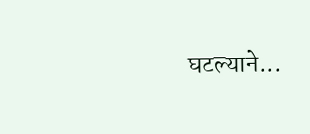घटल्याने...